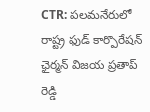CTR: పలమనేరులో రాష్ట్ర ఫుడ్ కార్పొరేషన్ ఛైర్మన్ విజయ ప్రతాప్ రెడ్డి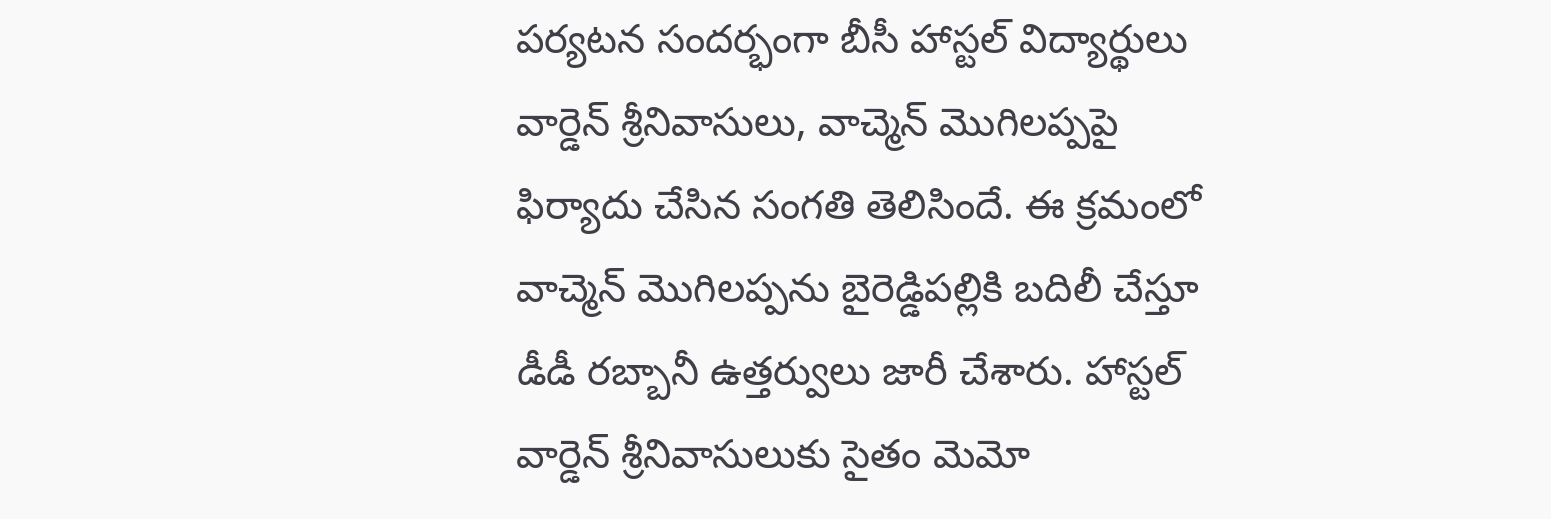పర్యటన సందర్భంగా బీసీ హాస్టల్ విద్యార్థులు వార్డెన్ శ్రీనివాసులు, వాచ్మెన్ మొగిలప్పపై ఫిర్యాదు చేసిన సంగతి తెలిసిందే. ఈ క్రమంలో వాచ్మెన్ మొగిలప్పను బైరెడ్డిపల్లికి బదిలీ చేస్తూ డీడీ రబ్బానీ ఉత్తర్వులు జారీ చేశారు. హాస్టల్ వార్డెన్ శ్రీనివాసులుకు సైతం మెమో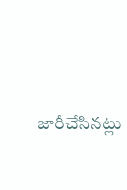జారీచేసినట్లు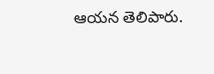ఆయన తెలిపారు.